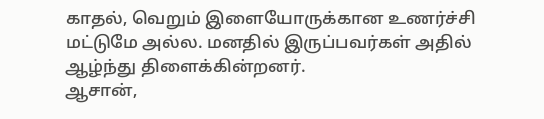காதல், வெறும் இளையோருக்கான உணர்ச்சி மட்டுமே அல்ல. மனதில் இருப்பவர்கள் அதில் ஆழ்ந்து திளைக்கின்றனர்.
ஆசான்,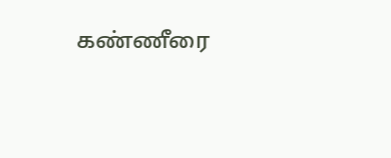கண்ணீரை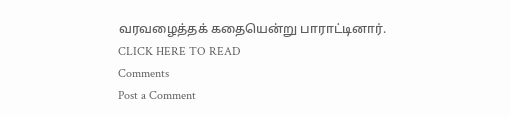வரவழைத்தக் கதையென்று பாராட்டினார்.
CLICK HERE TO READ
Comments
Post a Comment